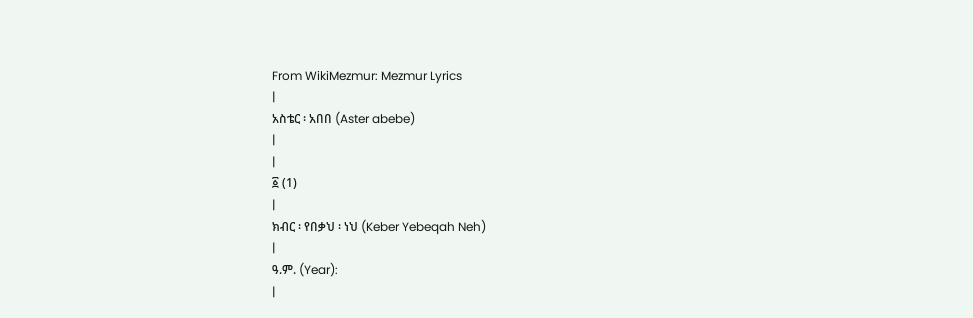From WikiMezmur: Mezmur Lyrics
|
አስቴር ፡ አበበ (Aster abebe)
|
|
፩ (1)
|
ክብር ፡ የበቃህ ፡ ነህ (Keber Yebeqah Neh)
|
ዓ.ም. (Year):
|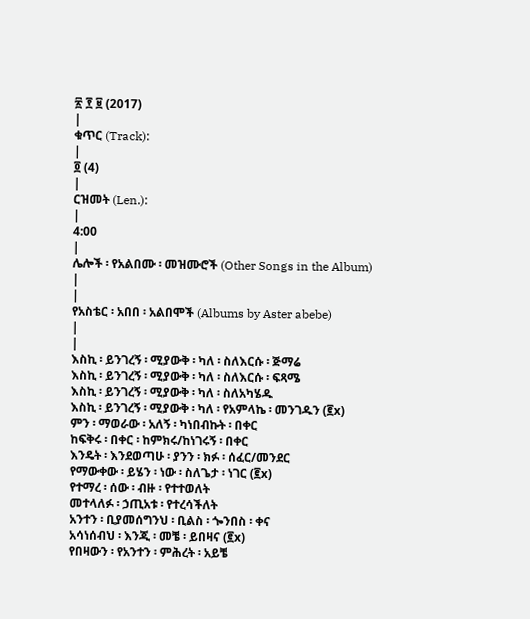፳ ፻ ፱ (2017)
|
ቁጥር (Track):
|
፬ (4)
|
ርዝመት (Len.):
|
4:00
|
ሌሎች ፡ የአልበሙ ፡ መዝሙሮች (Other Songs in the Album)
|
|
የአስቴር ፡ አበበ ፡ አልበሞች (Albums by Aster abebe)
|
|
እስኪ ፡ ይንገረኝ ፡ ሚያውቅ ፡ ካለ ፡ ስለእርሱ ፡ ጅማሬ
እስኪ ፡ ይንገረኝ ፡ ሚያውቅ ፡ ካለ ፡ ስለእርሱ ፡ ፍጻሜ
እስኪ ፡ ይንገረኝ ፡ ሚያውቅ ፡ ካለ ፡ ስለአካሄዱ
እስኪ ፡ ይንገረኝ ፡ ሚያውቅ ፡ ካለ ፡ የአምላኬ ፡ መንገዱን (፪x)
ምን ፡ ማወራው ፡ አለኝ ፡ ካነበብኩት ፡ በቀር
ከፍቅሩ ፡ በቀር ፡ ከምክሩ/ከነገሩኝ ፡ በቀር
እንዴት ፡ እንደወጣሁ ፡ ያንን ፡ ክፉ ፡ ሰፈር/መንደር
የማውቀው ፡ ይሄን ፡ ነው ፡ ስለጌታ ፡ ነገር (፪x)
የተማረ ፡ ሰው ፡ ብዙ ፡ የተተወለት
መተላለፉ ፡ ኃጢአቱ ፡ የተረሳችለት
አንተን ፡ ቢያመሰግንህ ፡ ቢልስ ፡ ጐንበስ ፡ ቀና
አሳነሰብህ ፡ እንጂ ፡ መቼ ፡ ይበዛና (፪x)
የበዛውን ፡ የአንተን ፡ ምሕረት ፡ አይቼ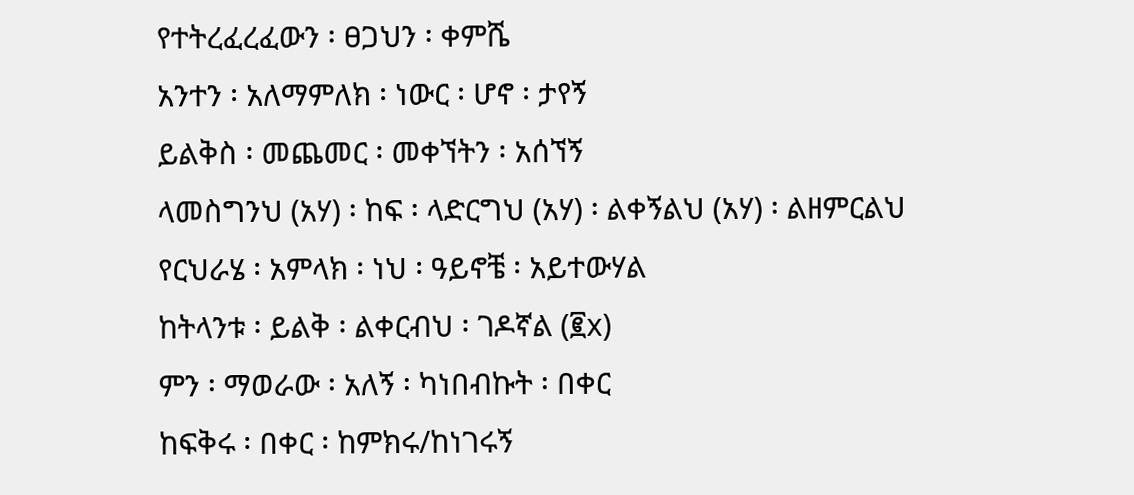የተትረፈረፈውን ፡ ፀጋህን ፡ ቀምሼ
አንተን ፡ አለማምለክ ፡ ነውር ፡ ሆኖ ፡ ታየኝ
ይልቅስ ፡ መጨመር ፡ መቀኘትን ፡ አሰኘኝ
ላመስግንህ (አሃ) ፡ ከፍ ፡ ላድርግህ (አሃ) ፡ ልቀኝልህ (አሃ) ፡ ልዘምርልህ
የርህራሄ ፡ አምላክ ፡ ነህ ፡ ዓይኖቼ ፡ አይተውሃል
ከትላንቱ ፡ ይልቅ ፡ ልቀርብህ ፡ ገዶኛል (፪x)
ምን ፡ ማወራው ፡ አለኝ ፡ ካነበብኩት ፡ በቀር
ከፍቅሩ ፡ በቀር ፡ ከምክሩ/ከነገሩኝ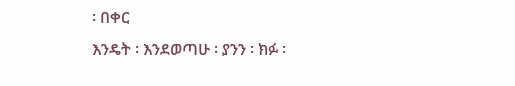፡ በቀር
እንዴት ፡ እንደወጣሁ ፡ ያንን ፡ ክፉ ፡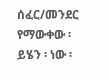ሰፈር/መንደር
የማውቀው ፡ ይሄን ፡ ነው ፡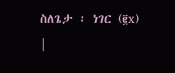ስለጌታ ፡ ነገር (፪x)
|